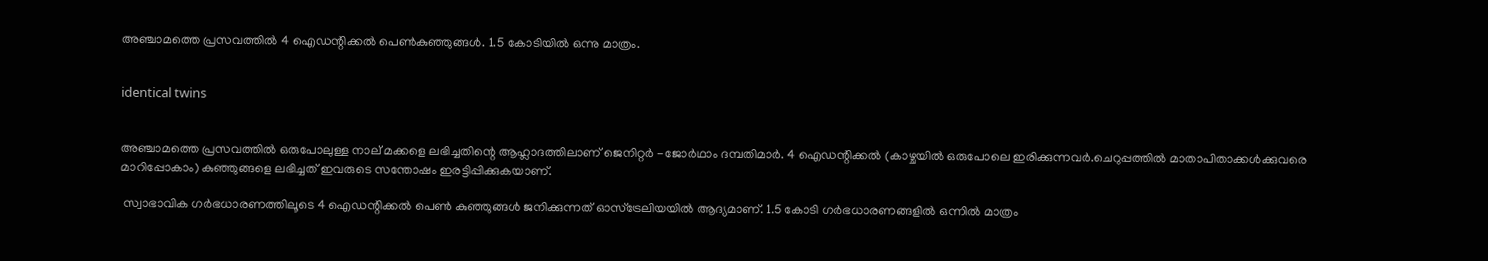അഞ്ചാമത്തെ പ്രസവത്തില്‍ 4 ഐഡന്റിക്കല്‍ പെണ്‍കുഞ്ഞുങ്ങള്‍. 1.5 കോടിയില്‍ ഒന്നു മാത്രം.


identical twins


അഞ്ചാമത്തെ പ്രസവത്തില്‍ ഒരുപോലുള്ള നാല് മക്കളെ ലഭിച്ചതിന്റെ ആഹ്ലാദത്തിലാണ് ജെനിറ്റര്‍ -ജോര്‍ഥാം ദമ്പതിമാര്‍. 4 ഐഡന്റിക്കല്‍ (കാഴ്ചയില്‍ ഒരുപോലെ ഇരിക്കുന്നവര്‍.ചെറുപ്പത്തില്‍ മാതാപിതാക്കള്‍ക്കുവരെ മാറിപ്പോകാം) കുഞ്ഞുങ്ങളെ ലഭിച്ചത് ഇവരുടെ സന്തോഷം ഇരട്ടിപ്പിക്കുകയാണ്.

 സ്വാഭാവിക ഗര്‍ഭധാരണത്തിലൂടെ 4 ഐഡന്റിക്കല്‍ പെണ്‍ കുഞ്ഞുങ്ങള്‍ ജനിക്കുന്നത് ഓസ്ട്രേലിയയില്‍ ആദ്യമാണ്. 1.5 കോടി ഗര്‍ഭധാരണങ്ങളില്‍ ഒന്നില്‍ മാത്രം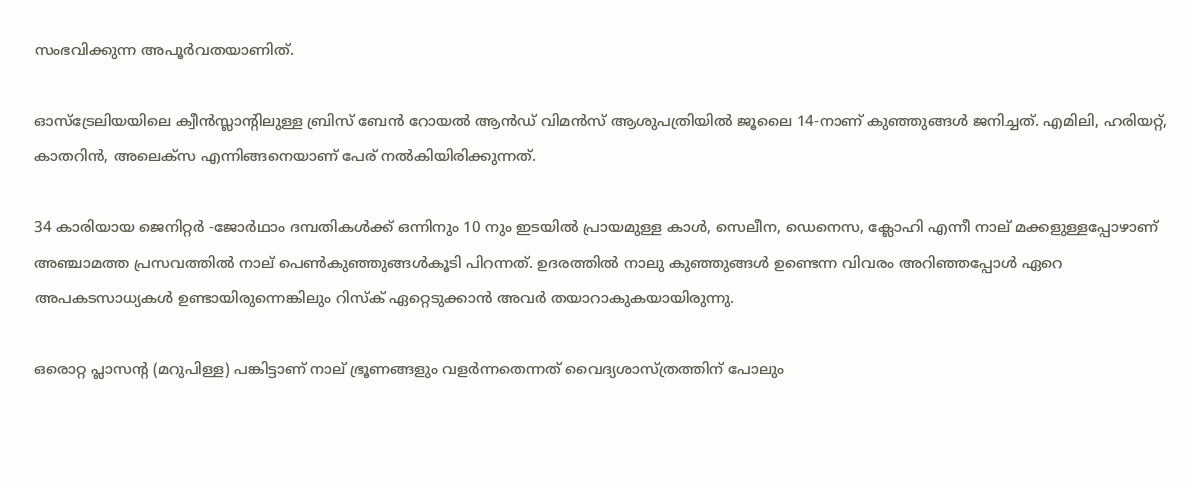സംഭവിക്കുന്ന അപൂര്‍വതയാണിത്.

ഓസ്‌ട്രേലിയയിലെ ക്വീന്‍സ്ലാന്റിലുള്ള ബ്രിസ് ബേന്‍ റോയല്‍ ആന്‍ഡ് വിമന്‍സ് ആശുപത്രിയില്‍ ജൂലൈ 14-നാണ് കുഞ്ഞുങ്ങള്‍ ജനിച്ചത്. എമിലി, ഹരിയറ്റ്, കാതറിന്‍, അലെക്സ എന്നിങ്ങനെയാണ് പേര് നല്‍കിയിരിക്കുന്നത്.

34 കാരിയായ ജെനിറ്റര്‍ -ജോര്‍ഥാം ദമ്പതികള്‍ക്ക് ഒന്നിനും 10 നും ഇടയില്‍ പ്രായമുള്ള കാള്‍, സെലീന, ഡെനെസ, ക്ലോഹി എന്നീ നാല് മക്കളുള്ളപ്പോഴാണ് അഞ്ചാമത്ത പ്രസവത്തില്‍ നാല് പെണ്‍കുഞ്ഞുങ്ങള്‍കൂടി പിറന്നത്. ഉദരത്തില്‍ നാലു കുഞ്ഞുങ്ങള്‍ ഉണ്ടെന്ന വിവരം അറിഞ്ഞപ്പോള്‍ ഏറെ അപകടസാധ്യകള്‍ ഉണ്ടായിരുന്നെങ്കിലും റിസ്‌ക് ഏറ്റെടുക്കാന്‍ അവര്‍ തയാറാകുകയായിരുന്നു.

ഒരൊറ്റ പ്ലാസന്റ (മറുപിള്ള) പങ്കിട്ടാണ് നാല് ഭ്രൂണങ്ങളും വളര്‍ന്നതെന്നത് വൈദ്യശാസ്ത്രത്തിന് പോലും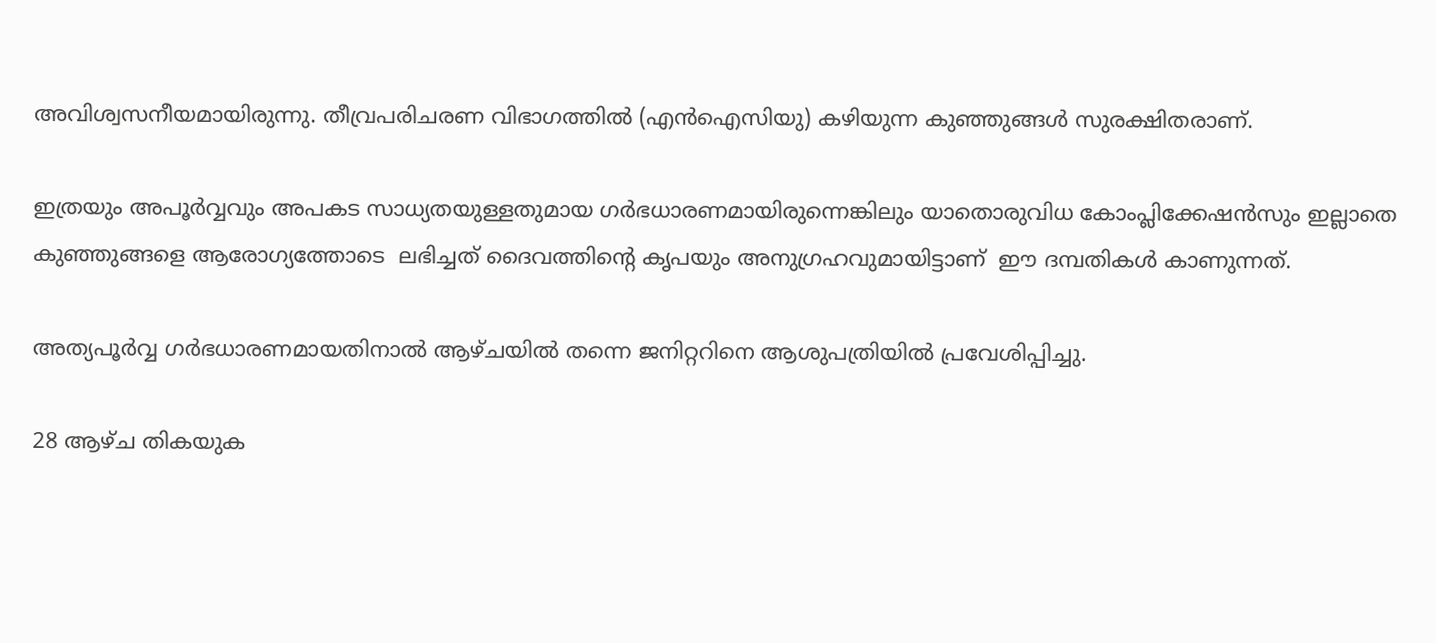അവിശ്വസനീയമായിരുന്നു. തീവ്രപരിചരണ വിഭാഗത്തില്‍ (എന്‍ഐസിയു) കഴിയുന്ന കുഞ്ഞുങ്ങള്‍ സുരക്ഷിതരാണ്.

ഇത്രയും അപൂര്‍വ്വവും അപകട സാധ്യതയുള്ളതുമായ ഗര്‍ഭധാരണമായിരുന്നെങ്കിലും യാതൊരുവിധ കോംപ്ലിക്കേഷന്‍സും ഇല്ലാതെ കുഞ്ഞുങ്ങളെ ആരോഗ്യത്തോടെ  ലഭിച്ചത് ദൈവത്തിന്റെ കൃപയും അനുഗ്രഹവുമായിട്ടാണ്  ഈ ദമ്പതികള്‍ കാണുന്നത്.

അത്യപൂര്‍വ്വ ഗര്‍ഭധാരണമായതിനാല്‍ ആഴ്ചയില്‍ തന്നെ ജനിറ്ററിനെ ആശുപത്രിയില്‍ പ്രവേശിപ്പിച്ചു.

28 ആഴ്ച തികയുക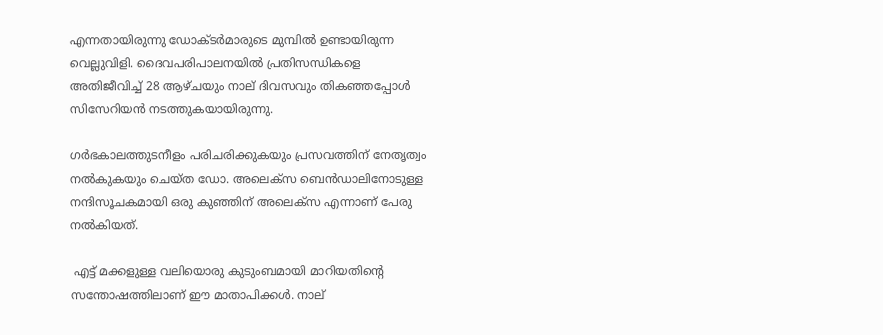എന്നതായിരുന്നു ഡോക്ടര്‍മാരുടെ മുമ്പില്‍ ഉണ്ടായിരുന്ന വെല്ലുവിളി. ദൈവപരിപാലനയില്‍ പ്രതിസന്ധികളെ അതിജീവിച്ച് 28 ആഴ്ചയും നാല് ദിവസവും തികഞ്ഞപ്പോള്‍ സിസേറിയന്‍ നടത്തുകയായിരുന്നു.

ഗര്‍ഭകാലത്തുടനീളം പരിചരിക്കുകയും പ്രസവത്തിന് നേതൃത്വം നല്‍കുകയും ചെയ്ത ഡോ. അലെക്സ ബെന്‍ഡാലിനോടുള്ള നന്ദിസൂചകമായി ഒരു കുഞ്ഞിന് അലെക്സ എന്നാണ് പേരു നല്‍കിയത്.

 എട്ട് മക്കളുള്ള വലിയൊരു കുടുംബമായി മാറിയതിന്റെ സന്തോഷത്തിലാണ് ഈ മാതാപിക്കള്‍. നാല്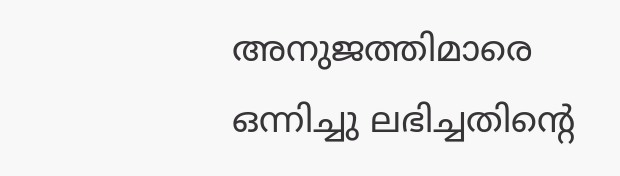അനുജത്തിമാരെ ഒന്നിച്ചു ലഭിച്ചതിന്റെ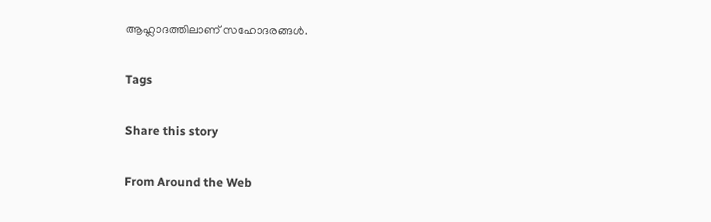ആഹ്ലാദത്തിലാണ് സഹോദരങ്ങള്‍.

Tags

Share this story

From Around the Web